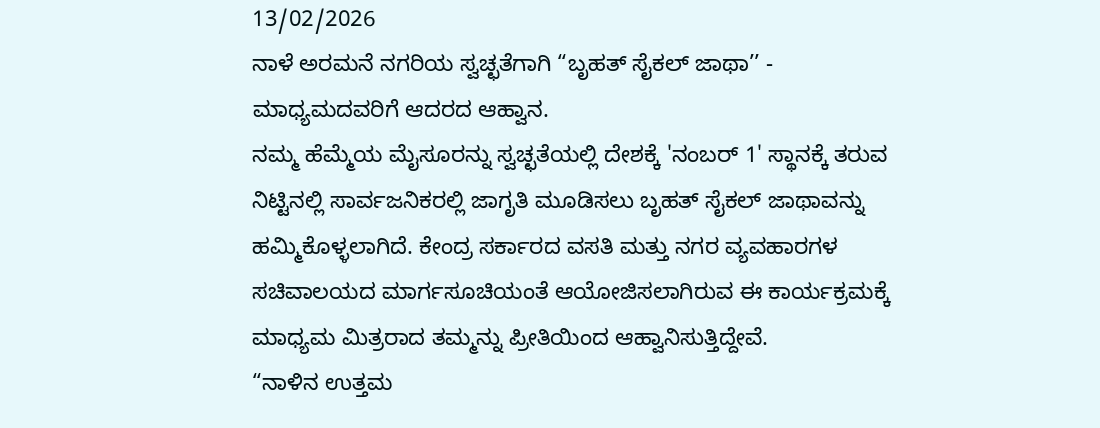13/02/2026
ನಾಳೆ ಅರಮನೆ ನಗರಿಯ ಸ್ವಚ್ಛತೆಗಾಗಿ “ಬೃಹತ್ ಸೈಕಲ್ ಜಾಥಾ’’ - ಮಾಧ್ಯಮದವರಿಗೆ ಆದರದ ಆಹ್ವಾನ.
ನಮ್ಮ ಹೆಮ್ಮೆಯ ಮೈಸೂರನ್ನು ಸ್ವಚ್ಛತೆಯಲ್ಲಿ ದೇಶಕ್ಕೆ 'ನಂಬರ್ 1' ಸ್ಥಾನಕ್ಕೆ ತರುವ ನಿಟ್ಟಿನಲ್ಲಿ ಸಾರ್ವಜನಿಕರಲ್ಲಿ ಜಾಗೃತಿ ಮೂಡಿಸಲು ಬೃಹತ್ ಸೈಕಲ್ ಜಾಥಾವನ್ನು ಹಮ್ಮಿಕೊಳ್ಳಲಾಗಿದೆ. ಕೇಂದ್ರ ಸರ್ಕಾರದ ವಸತಿ ಮತ್ತು ನಗರ ವ್ಯವಹಾರಗಳ ಸಚಿವಾಲಯದ ಮಾರ್ಗಸೂಚಿಯಂತೆ ಆಯೋಜಿಸಲಾಗಿರುವ ಈ ಕಾರ್ಯಕ್ರಮಕ್ಕೆ ಮಾಧ್ಯಮ ಮಿತ್ರರಾದ ತಮ್ಮನ್ನು ಪ್ರೀತಿಯಿಂದ ಆಹ್ವಾನಿಸುತ್ತಿದ್ದೇವೆ.
“ನಾಳಿನ ಉತ್ತಮ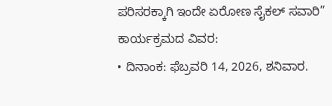ಪರಿಸರಕ್ಕಾಗಿ ಇಂದೇ ಏರೋಣ ಸೈಕಲ್ ಸವಾರಿ”
ಕಾರ್ಯಕ್ರಮದ ವಿವರ:
• ದಿನಾಂಕ: ಫೆಬ್ರವರಿ 14, 2026, ಶನಿವಾರ.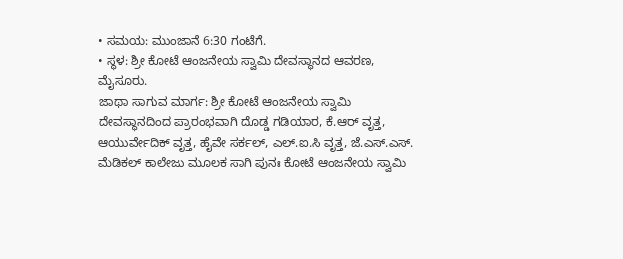• ಸಮಯ: ಮುಂಜಾನೆ 6:30 ಗಂಟೆಗೆ.
• ಸ್ಥಳ: ಶ್ರೀ ಕೋಟೆ ಆಂಜನೇಯ ಸ್ವಾಮಿ ದೇವಸ್ಥಾನದ ಆವರಣ, ಮೈಸೂರು.
ಜಾಥಾ ಸಾಗುವ ಮಾರ್ಗ: ಶ್ರೀ ಕೋಟೆ ಆಂಜನೇಯ ಸ್ವಾಮಿ ದೇವಸ್ಥಾನದಿಂದ ಪ್ರಾರಂಭವಾಗಿ ದೊಡ್ಡ ಗಡಿಯಾರ, ಕೆ.ಆರ್ ವೃತ್ತ, ಆಯುರ್ವೇದಿಕ್ ವೃತ್ತ, ಹೈವೇ ಸರ್ಕಲ್, ಎಲ್.ಐ.ಸಿ ವೃತ್ತ, ಜೆ.ಎಸ್.ಎಸ್. ಮೆಡಿಕಲ್ ಕಾಲೇಜು ಮೂಲಕ ಸಾಗಿ ಪುನಃ ಕೋಟೆ ಆಂಜನೇಯ ಸ್ವಾಮಿ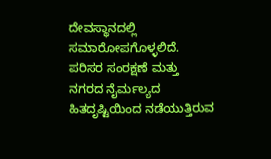ದೇವಸ್ಥಾನದಲ್ಲಿ ಸಮಾರೋಪಗೊಳ್ಳಲಿದೆ.
ಪರಿಸರ ಸಂರಕ್ಷಣೆ ಮತ್ತು ನಗರದ ನೈರ್ಮಲ್ಯದ ಹಿತದೃಷ್ಟಿಯಿಂದ ನಡೆಯುತ್ತಿರುವ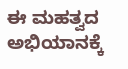ಈ ಮಹತ್ವದ ಅಭಿಯಾನಕ್ಕೆ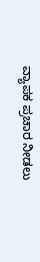ವ್ಯಾಪಕ ಪ್ರಚಾರ ನೀಡಲು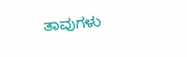ತಾವುಗಳು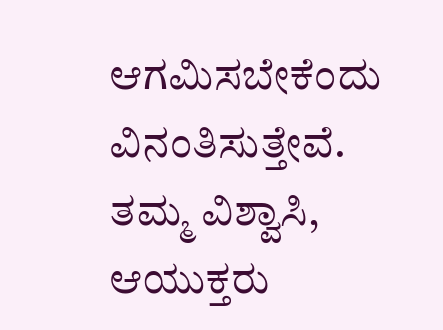ಆಗಮಿಸಬೇಕೆಂದು ವಿನಂತಿಸುತ್ತೇವೆ.
ತಮ್ಮ ವಿಶ್ವಾಸಿ,
ಆಯುಕ್ತರು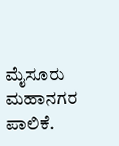ಮೈಸೂರು ಮಹಾನಗರ ಪಾಲಿಕೆ.